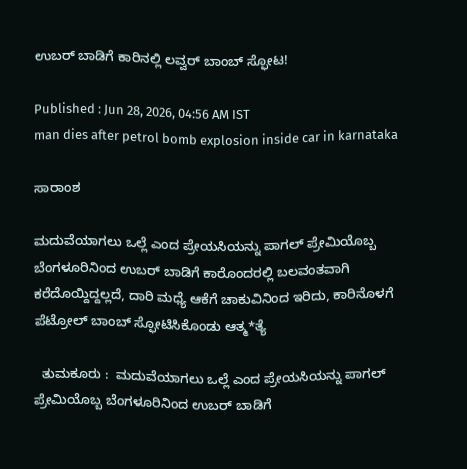ಉಬರ್‌ ಬಾಡಿಗೆ ಕಾರಿನಲ್ಲಿ ಲವ್ವರ್ ಬಾಂಬ್‌ ಸ್ಫೋಟ!

Published : Jun 28, 2026, 04:56 AM IST
man dies after petrol bomb explosion inside car in karnataka

ಸಾರಾಂಶ

ಮದುವೆಯಾಗಲು ಒಲ್ಲೆ ಎಂದ ಪ್ರೇಯಸಿಯನ್ನು ಪಾಗಲ್‌ ಪ್ರೇಮಿಯೊಬ್ಬ ಬೆಂಗಳೂರಿನಿಂದ ಉಬರ್‌ ಬಾಡಿಗೆ ಕಾರೊಂದರಲ್ಲಿ ಬಲವಂತವಾಗಿ ಕರೆದೊಯ್ದಿದ್ದಲ್ಲದೆ, ದಾರಿ ಮಧ್ಯೆ ಆಕೆಗೆ ಚಾಕುವಿನಿಂದ ಇರಿದು, ಕಾರಿನೊಳಗೆ ಪೆಟ್ರೋಲ್‌ ಬಾಂಬ್‌ ಸ್ಫೋಟಿಸಿಕೊಂಡು ಆತ್ಮ*ತ್ಯೆ

  ತುಮಕೂರು :  ಮದುವೆಯಾಗಲು ಒಲ್ಲೆ ಎಂದ ಪ್ರೇಯಸಿಯನ್ನು ಪಾಗಲ್‌ ಪ್ರೇಮಿಯೊಬ್ಬ ಬೆಂಗಳೂರಿನಿಂದ ಉಬರ್‌ ಬಾಡಿಗೆ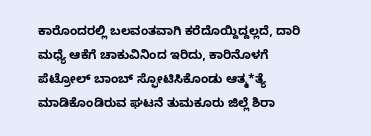ಕಾರೊಂದರಲ್ಲಿ ಬಲವಂತವಾಗಿ ಕರೆದೊಯ್ದಿದ್ದಲ್ಲದೆ, ದಾರಿ ಮಧ್ಯೆ ಆಕೆಗೆ ಚಾಕುವಿನಿಂದ ಇರಿದು, ಕಾರಿನೊಳಗೆ ಪೆಟ್ರೋಲ್‌ ಬಾಂಬ್‌ ಸ್ಫೋಟಿಸಿಕೊಂಡು ಆತ್ಮ*ತ್ಯೆ ಮಾಡಿಕೊಂಡಿರುವ ಘಟನೆ ತುಮಕೂರು ಜಿಲ್ಲೆ ಶಿರಾ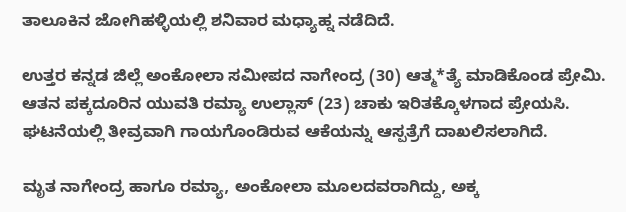ತಾಲೂಕಿನ ಜೋಗಿಹಳ್ಳಿಯಲ್ಲಿ ಶನಿವಾರ ಮಧ್ಯಾಹ್ನ ನಡೆದಿದೆ.

ಉತ್ತರ ಕನ್ನಡ ಜಿಲ್ಲೆ ಅಂಕೋಲಾ ಸಮೀಪದ ನಾಗೇಂದ್ರ (30) ಆತ್ಮ*ತ್ಯೆ ಮಾಡಿಕೊಂಡ ಪ್ರೇಮಿ. ಆತನ ಪಕ್ಕದೂರಿನ ಯುವತಿ ರಮ್ಯಾ ಉಲ್ಲಾಸ್‌ (23) ಚಾಕು ಇರಿತಕ್ಕೊಳಗಾದ ಪ್ರೇಯಸಿ. ಘಟನೆಯಲ್ಲಿ ತೀವ್ರವಾಗಿ ಗಾಯಗೊಂಡಿರುವ ಆಕೆಯನ್ನು ಆಸ್ಪತ್ರೆಗೆ ದಾಖಲಿಸಲಾಗಿದೆ.

ಮೃತ ನಾಗೇಂದ್ರ ಹಾಗೂ ರಮ್ಯಾ, ಅಂಕೋಲಾ ಮೂಲದವರಾಗಿದ್ದು, ಅಕ್ಕ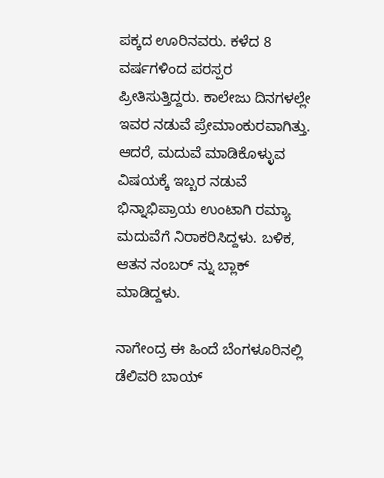ಪಕ್ಕದ ಊರಿನವರು. ಕಳೆದ 8 ವರ್ಷಗಳಿಂದ ಪರಸ್ಪರ ಪ್ರೀತಿಸುತ್ತಿದ್ದರು. ಕಾಲೇಜು ದಿನಗಳಲ್ಲೇ ಇವರ ನಡುವೆ ಪ್ರೇಮಾಂಕುರವಾಗಿತ್ತು. ಆದರೆ, ಮದುವೆ ಮಾಡಿಕೊಳ್ಳುವ ವಿಷಯಕ್ಕೆ ಇಬ್ಬರ ನಡುವೆ ಭಿನ್ನಾಭಿಪ್ರಾಯ ಉಂಟಾಗಿ ರಮ್ಯಾ ಮದುವೆಗೆ ನಿರಾಕರಿಸಿದ್ದಳು. ಬಳಿಕ, ಆತನ ನಂಬರ್ ನ್ನು ಬ್ಲಾಕ್ ಮಾಡಿದ್ದಳು.

ನಾಗೇಂದ್ರ ಈ ಹಿಂದೆ ಬೆಂಗಳೂರಿನಲ್ಲಿ ಡೆಲಿವರಿ ಬಾಯ್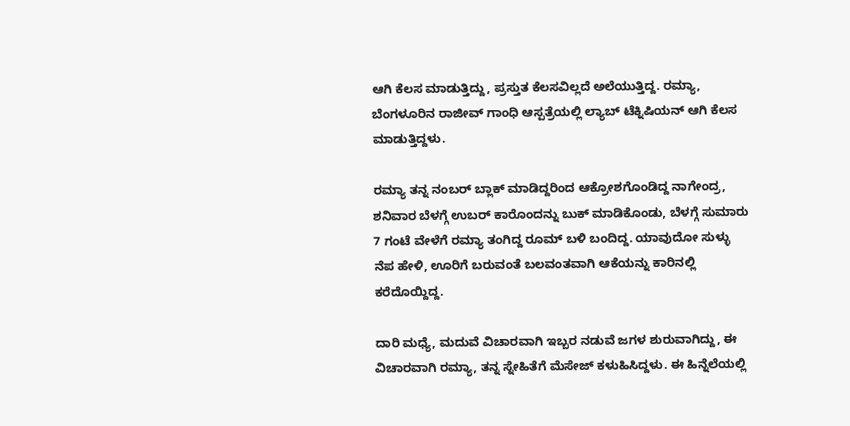ಆಗಿ ಕೆಲಸ ಮಾಡುತ್ತಿದ್ದು, ಪ್ರಸ್ತುತ ಕೆಲಸವಿಲ್ಲದೆ ಅಲೆಯುತ್ತಿದ್ದ. ರಮ್ಯಾ, ಬೆಂಗಳೂರಿನ ರಾಜೀವ್ ಗಾಂಧಿ ಆಸ್ಪತ್ರೆಯಲ್ಲಿ ಲ್ಯಾಬ್ ಟೆಕ್ನಿಷಿಯನ್ ಆಗಿ ಕೆಲಸ ಮಾಡುತ್ತಿದ್ದಳು.

ರಮ್ಯಾ ತನ್ನ ನಂಬರ್ ಬ್ಲಾಕ್ ಮಾಡಿದ್ದರಿಂದ ಆಕ್ರೋಶಗೊಂಡಿದ್ದ ನಾಗೇಂದ್ರ, ಶನಿವಾರ ಬೆಳಗ್ಗೆ ಉಬರ್‌ ಕಾರೊಂದನ್ನು ಬುಕ್‌ ಮಾಡಿಕೊಂಡು, ಬೆಳಗ್ಗೆ ಸುಮಾರು 7 ಗಂಟೆ ವೇಳೆಗೆ ರಮ್ಯಾ ತಂಗಿದ್ದ ರೂಮ್ ಬಳಿ ಬಂದಿದ್ದ. ಯಾವುದೋ ಸುಳ್ಳು ನೆಪ ಹೇಳಿ, ಊರಿಗೆ ಬರುವಂತೆ ಬಲವಂತವಾಗಿ ಆಕೆಯನ್ನು ಕಾರಿನಲ್ಲಿ ಕರೆದೊಯ್ದಿದ್ದ.

ದಾರಿ ಮಧ್ಯೆ, ಮದುವೆ ವಿಚಾರವಾಗಿ ಇಬ್ಬರ ನಡುವೆ ಜಗಳ ಶುರುವಾಗಿದ್ದು, ಈ ವಿಚಾರವಾಗಿ ರಮ್ಯಾ, ತನ್ನ ಸ್ನೇಹಿತೆಗೆ ಮೆಸೇಜ್ ಕಳುಹಿಸಿದ್ದಳು. ಈ ಹಿನ್ನೆಲೆಯಲ್ಲಿ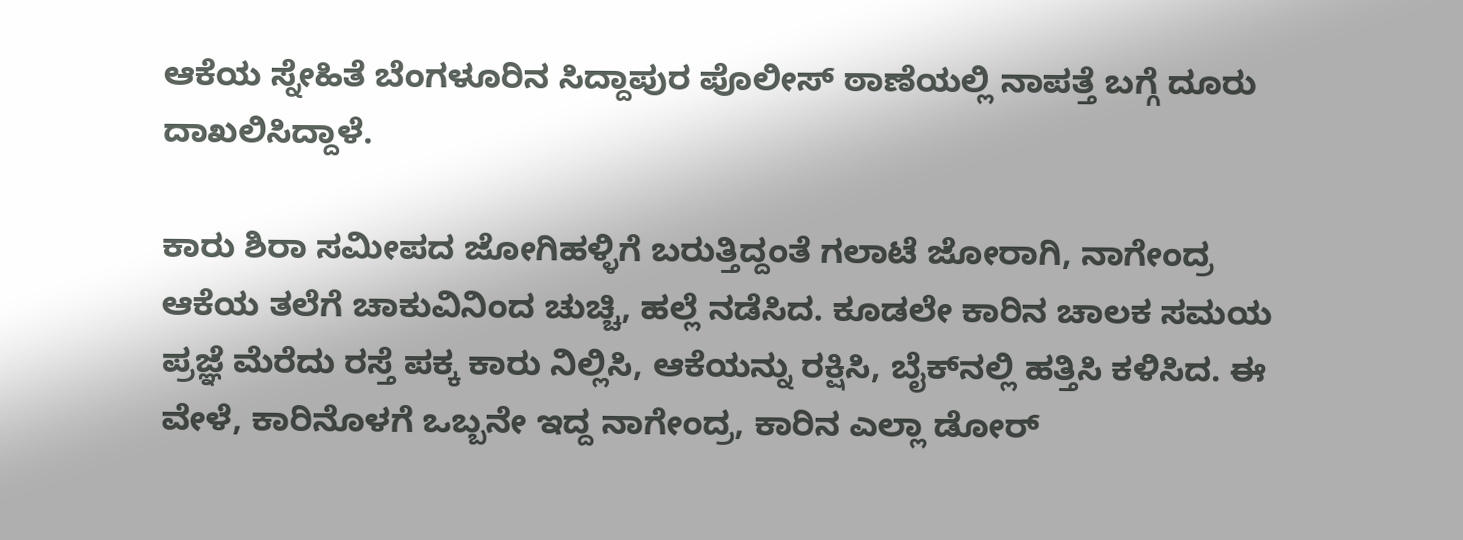ಆಕೆಯ ಸ್ನೇಹಿತೆ ಬೆಂಗಳೂರಿನ ಸಿದ್ದಾಪುರ ಪೊಲೀಸ್ ಠಾಣೆಯಲ್ಲಿ ನಾಪತ್ತೆ ಬಗ್ಗೆ ದೂರು ದಾಖಲಿಸಿದ್ದಾಳೆ.

ಕಾರು ಶಿರಾ ಸಮೀಪದ ಜೋಗಿಹಳ್ಳಿಗೆ ಬರುತ್ತಿದ್ದಂತೆ ಗಲಾಟೆ ಜೋರಾಗಿ, ನಾಗೇಂದ್ರ ಆಕೆಯ ತಲೆಗೆ ಚಾಕುವಿನಿಂದ ಚುಚ್ಚಿ, ಹಲ್ಲೆ ನಡೆಸಿದ. ಕೂಡಲೇ ಕಾರಿನ ಚಾಲಕ ಸಮಯ ಪ್ರಜ್ಞೆ ಮೆರೆದು ರಸ್ತೆ ಪಕ್ಕ ಕಾರು ನಿಲ್ಲಿಸಿ, ಆಕೆಯನ್ನು ರಕ್ಷಿಸಿ, ಬೈಕ್‌ನಲ್ಲಿ ಹತ್ತಿಸಿ ಕಳಿಸಿದ. ಈ ವೇಳೆ, ಕಾರಿನೊಳಗೆ ಒಬ್ಬನೇ ಇದ್ದ ನಾಗೇಂದ್ರ, ಕಾರಿನ ಎಲ್ಲಾ ಡೋರ್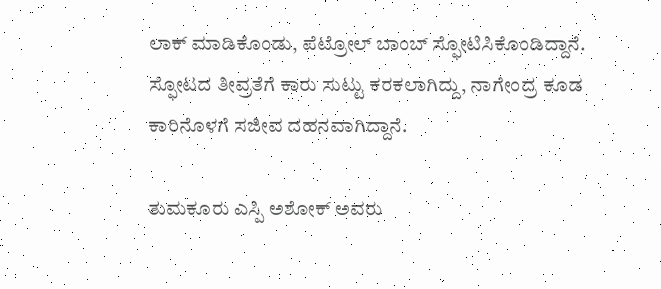ಲಾಕ್ ಮಾಡಿಕೊಂಡು, ಪೆಟ್ರೋಲ್ ಬಾಂಬ್ ಸ್ಫೋಟಿಸಿಕೊಂಡಿದ್ದಾನೆ. ಸ್ಫೋಟದ ತೀವ್ರತೆಗೆ ಕಾರು ಸುಟ್ಟು ಕರಕಲಾಗಿದ್ದು, ನಾಗೇಂದ್ರ ಕೂಡ ಕಾರಿನೊಳಗೆ ಸಜೀವ ದಹನವಾಗಿದ್ದಾನೆ.

ತುಮಕೂರು ಎಸ್ಪಿ ಅಶೋಕ್ ಅವರು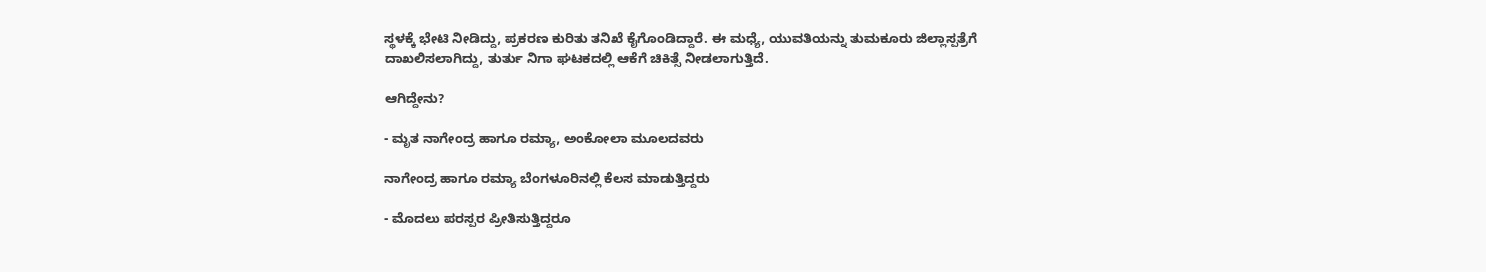ಸ್ಥಳಕ್ಕೆ ಭೇಟಿ ನೀಡಿದ್ದು, ಪ್ರಕರಣ ಕುರಿತು ತನಿಖೆ ಕೈಗೊಂಡಿದ್ದಾರೆ. ಈ ಮಧ್ಯೆ, ಯುವತಿಯನ್ನು ತುಮಕೂರು ಜಿಲ್ಲಾಸ್ಪತ್ರೆಗೆ ದಾಖಲಿಸಲಾಗಿದ್ದು, ತುರ್ತು ನಿಗಾ ಘಟಕದಲ್ಲಿ ಆಕೆಗೆ ಚಿಕಿತ್ಸೆ ನೀಡಲಾಗುತ್ತಿದೆ.

ಆಗಿದ್ದೇನು?

- ಮೃತ ನಾಗೇಂದ್ರ ಹಾಗೂ ರಮ್ಯಾ, ಅಂಕೋಲಾ ಮೂಲದವರು

ನಾಗೇಂದ್ರ ಹಾಗೂ ರಮ್ಯಾ ಬೆಂಗಳೂರಿನಲ್ಲಿ ಕೆಲಸ ಮಾಡುತ್ತಿದ್ದರು

- ಮೊದಲು ಪರಸ್ಪರ ಪ್ರೀತಿಸುತ್ತಿದ್ದರೂ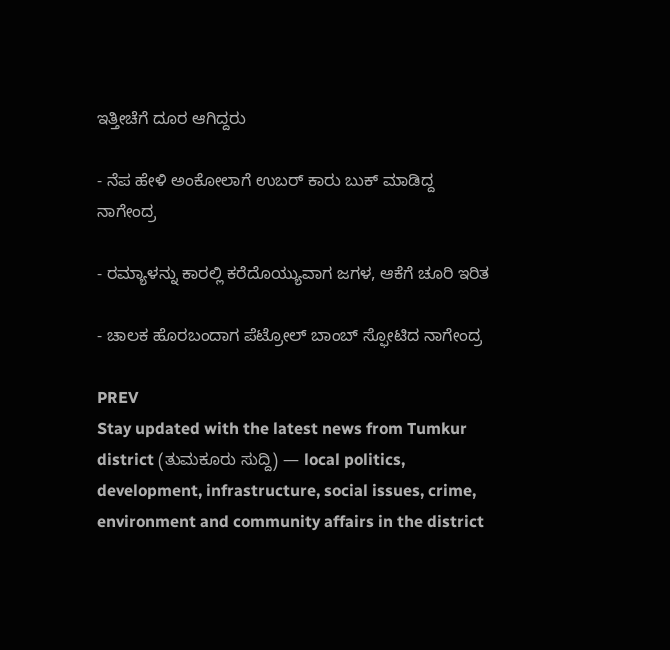ಇತ್ತೀಚೆಗೆ ದೂರ ಆಗಿದ್ದರು

- ನೆಪ ಹೇಳಿ ಅಂಕೋಲಾಗೆ ಉಬರ್‌ ಕಾರು ಬುಕ್‌ ಮಾಡಿದ್ದ ನಾಗೇಂದ್ರ

- ರಮ್ಯಾಳನ್ನು ಕಾರಲ್ಲಿ ಕರೆದೊಯ್ಯುವಾಗ ಜಗಳ, ಆಕೆಗೆ ಚೂರಿ ಇರಿತ

- ಚಾಲಕ ಹೊರಬಂದಾಗ ಪೆಟ್ರೋಲ್‌ ಬಾಂಬ್‌ ಸ್ಫೋಟಿದ ನಾಗೇಂದ್ರ

PREV
Stay updated with the latest news from Tumkur district (ತುಮಕೂರು ಸುದ್ದಿ) — local politics, development, infrastructure, social issues, crime, environment and community affairs in the district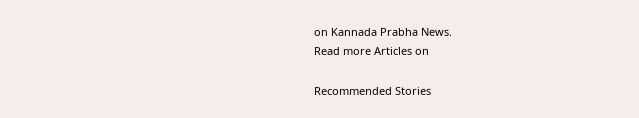on Kannada Prabha News.
Read more Articles on

Recommended Stories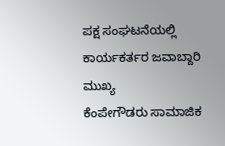ಪಕ್ಷ ಸಂಘಟನೆಯಲ್ಲಿ ಕಾರ್ಯಕರ್ತರ ಜವಾಬ್ದಾರಿ ಮುಖ್ಯ
ಕೆಂಪೇಗೌಡರು ಸಾಮಾಜಿಕ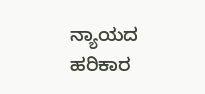ನ್ಯಾಯದ ಹರಿಕಾರ